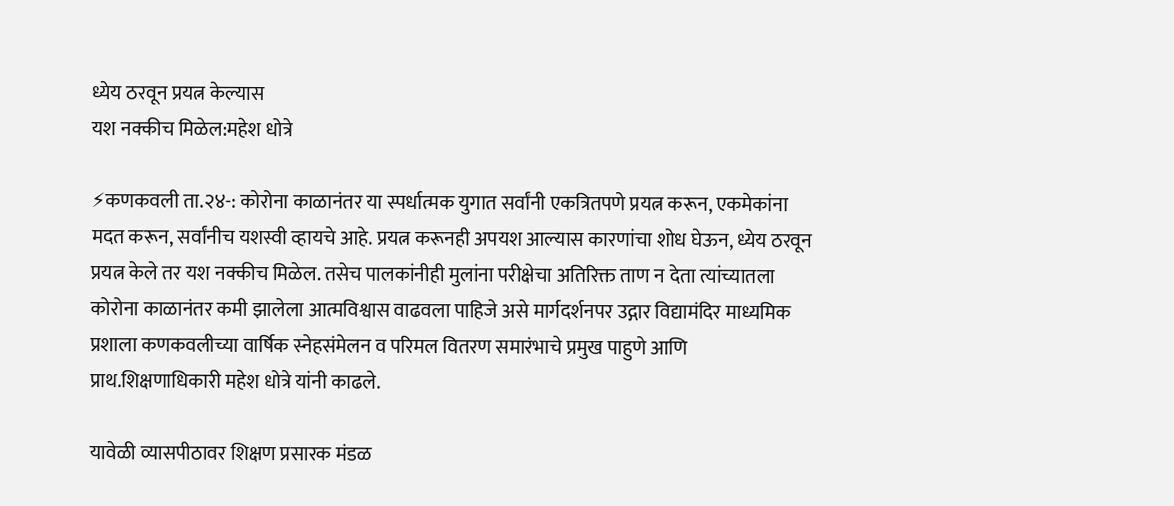ध्येय ठरवून प्रयत्न केल्यास
यश नक्कीच मिळेल:महेश धोत्रे

⚡कणकवली ता.२४-: कोरोना काळानंतर या स्पर्धात्मक युगात सर्वांनी एकत्रितपणे प्रयत्न करून, एकमेकांना मदत करून, सर्वांनीच यशस्वी व्हायचे आहे. प्रयत्न करूनही अपयश आल्यास कारणांचा शोध घेऊन, ध्येय ठरवून प्रयत्न केले तर यश नक्कीच मिळेल. तसेच पालकांनीही मुलांना परीक्षेचा अतिरिक्त ताण न देता त्यांच्यातला कोरोना काळानंतर कमी झालेला आत्मविश्वास वाढवला पाहिजे असे मार्गदर्शनपर उद्गार विद्यामंदिर माध्यमिक प्रशाला कणकवलीच्या वार्षिक स्नेहसंमेलन व परिमल वितरण समारंभाचे प्रमुख पाहुणे आणि प्राथ.शिक्षणाधिकारी महेश धोत्रे यांनी काढले.

यावेळी व्यासपीठावर शिक्षण प्रसारक मंडळ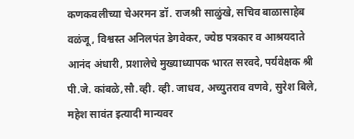कणकवलीच्या चेअरमन डॉ. राजश्री साळुंखे, सचिव बाळासाहेब वळंजू, विश्वस्त अनिलपंत डेगवेकर, ज्येष्ठ पत्रकार व आश्रयदाते आनंद अंधारी, प्रशालेचे मुख्याध्यापक भारत सरवदे, पर्यवेक्षक श्री पी.जे. कांबळे,सौ.व्ही. व्ही. जाधव, अच्युतराव वणवे, सुरेश बिले, महेश सावंत इत्यादी मान्यवर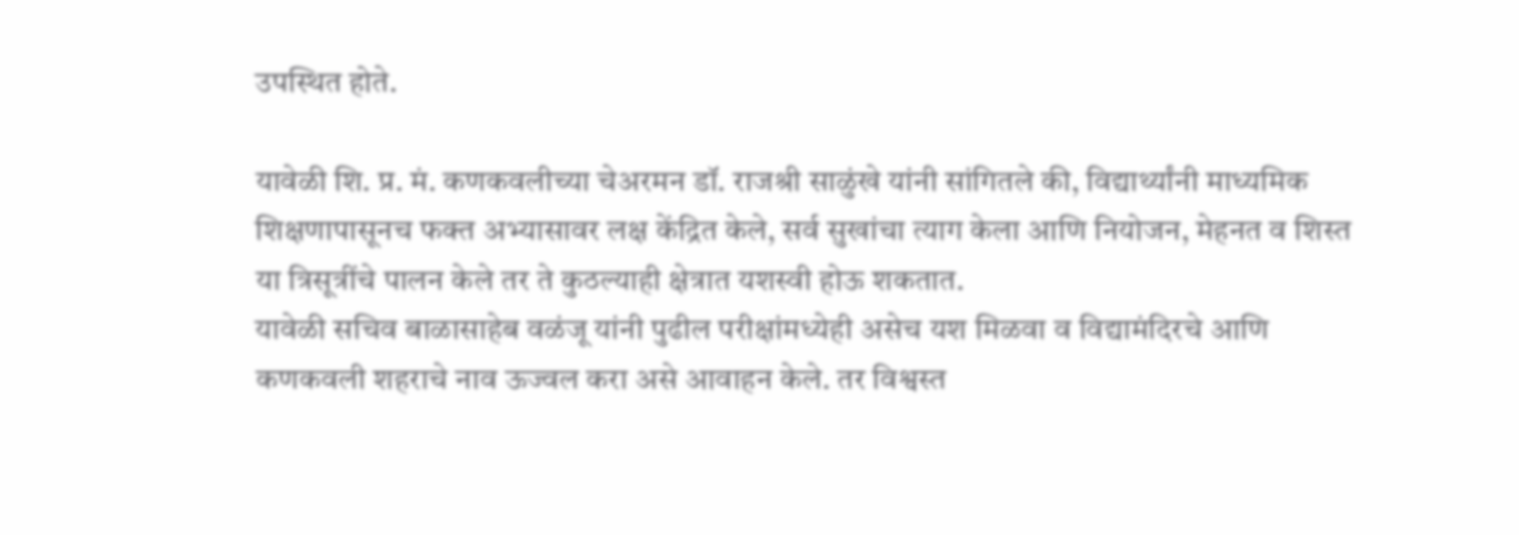उपस्थित होते.

यावेळी शि. प्र. मं. कणकवलीच्या चेअरमन डॉ. राजश्री साळुंखे यांनी सांगितले की, विद्यार्थ्यांनी माध्यमिक शिक्षणापासूनच फक्त अभ्यासावर लक्ष केंद्रित केले, सर्व सुखांचा त्याग केला आणि नियोजन, मेहनत व शिस्त या त्रिसूत्रींचे पालन केले तर ते कुठल्याही क्षेत्रात यशस्वी होऊ शकतात.
यावेळी सचिव बाळासाहेब वळंजू यांनी पुढील परीक्षांमध्येही असेच यश मिळवा व विद्यामंदिरचे आणि कणकवली शहराचे नाव ऊज्वल करा असे आवाहन केले. तर विश्वस्त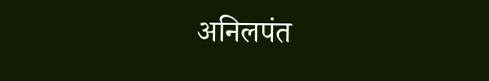अनिलपंत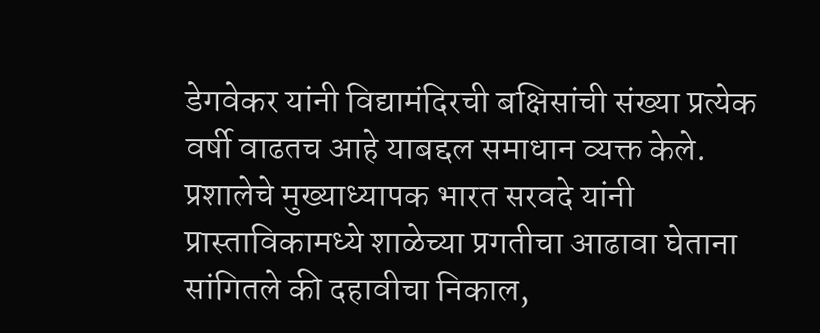डेगवेकर यांनी विद्यामंदिरची बक्षिसांची संख्या प्रत्येक वर्षी वाढतच आहे याबद्दल समाधान व्यक्त केले. प्रशालेचे मुख्याध्यापक भारत सरवदे यांनी प्रास्ताविकामध्ये शाळेच्या प्रगतीचा आढावा घेताना सांगितले की दहावीचा निकाल,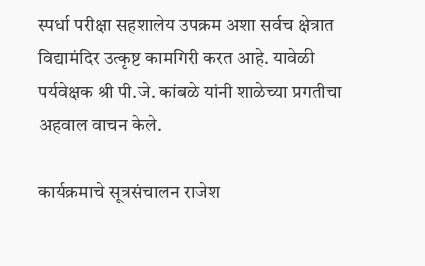स्पर्धा परीक्षा सहशालेय उपक्रम अशा सर्वच क्षेत्रात विद्यामंदिर उत्कृष्ट कामगिरी करत आहे. यावेळी पर्यवेक्षक श्री पी.जे. कांबळे यांनी शाळेच्या प्रगतीचा अहवाल वाचन केले.

कार्यक्रमाचे सूत्रसंचालन राजेश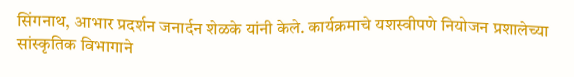सिंगनाथ, आभार प्रदर्शन जनार्दन शेळके यांनी केले. कार्यक्रमाचे यशस्वीपणे नियोजन प्रशालेच्या सांस्कृतिक विभागाने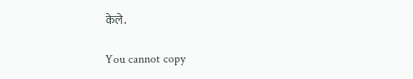केले.

You cannot copy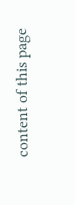content of this page